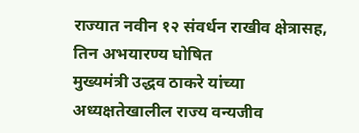राज्यात नवीन १२ संवर्धन राखीव क्षेत्रासह, तिन अभयारण्य घोषित
मुख्यमंत्री उद्धव ठाकरे यांच्या अध्यक्षतेखालील राज्य वन्यजीव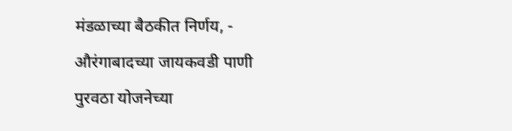मंडळाच्या बैठकीत निर्णय, - औरंगाबादच्या जायकवडी पाणी पुरवठा योजनेच्या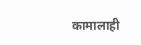कामालाही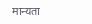मान्यता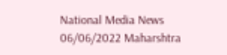National Media News 06/06/2022 Maharshtra